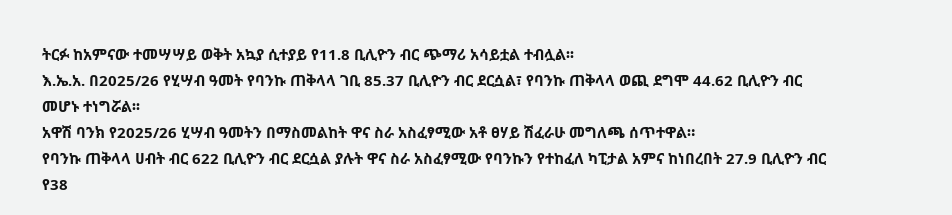ትርፉ ከአምናው ተመሣሣይ ወቅት አኳያ ሲተያይ የ11.8 ቢሊዮን ብር ጭማሪ አሳይቷል ተብሏል፡፡
እ.ኤ.አ. በ2025/26 የሂሣብ ዓመት የባንኩ ጠቅላላ ገቢ 85.37 ቢሊዮን ብር ደርሷል፣ የባንኩ ጠቅላላ ወጪ ደግሞ 44.62 ቢሊዮን ብር መሆኑ ተነግሯል፡፡
አዋሽ ባንክ የ2025/26 ሂሣብ ዓመትን በማስመልከት ዋና ስራ አስፈፃሚው አቶ ፀሃይ ሽፈራሁ መግለጫ ሰጥተዋል።
የባንኩ ጠቅላላ ሀብት ብር 622 ቢሊዮን ብር ደርሷል ያሉት ዋና ስራ አስፈፃሚው የባንኩን የተከፈለ ካፒታል አምና ከነበረበት 27.9 ቢሊዮን ብር የ38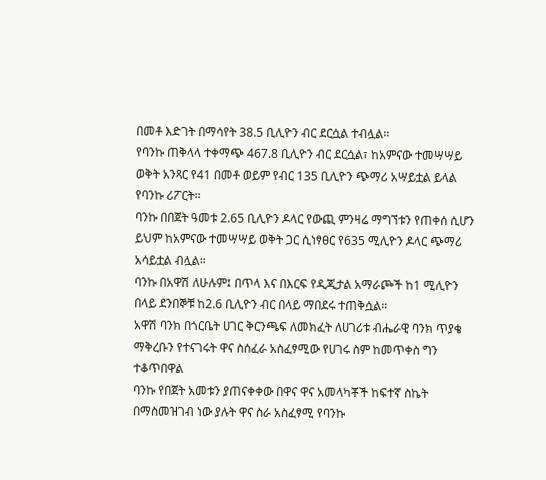በመቶ እድገት በማሳየት 38.5 ቢሊዮን ብር ደርሷል ተብሏል፡፡
የባንኩ ጠቅላላ ተቀማጭ 467.8 ቢሊዮን ብር ደርሷል፣ ከአምናው ተመሣሣይ ወቅት አንጻር የ41 በመቶ ወይም የብር 135 ቢሊዮን ጭማሪ አሣይቷል ይላል የባንኩ ሪፖርት፡፡
ባንኩ በበጀት ዓመቱ 2.65 ቢሊዮን ዶላር የውጪ ምንዛሬ ማግኘቱን የጠቀሰ ሲሆን ይህም ከአምናው ተመሣሣይ ወቅት ጋር ሲነፃፀር የ635 ሚሊዮን ዶላር ጭማሪ አሳይቷል ብሏል።
ባንኩ በአዋሽ ለሁሉም፤ በጥላ እና በእርፍ የዲጂታል አማራጮች ከ1 ሚሊዮን በላይ ደንበኞቹ ከ2.6 ቢሊዮን ብር በላይ ማበደሩ ተጠቅሷል።
አዋሽ ባንክ በጎርቤት ሀገር ቅርንጫፍ ለመክፈት ለሀገሪቱ ብሔራዊ ባንክ ጥያቄ ማቅረቡን የተናገሩት ዋና ስሰፈራ አስፈፃሚው የሀገሩ ስም ከመጥቀስ ግን ተቆጥበዋል
ባንኩ የበጀት አመቱን ያጠናቀቀው በዋና ዋና አመላካቾች ከፍተኛ ስኬት በማስመዝገብ ነው ያሉት ዋና ስራ አስፈፃሚ የባንኩ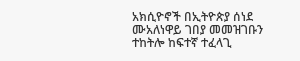አክሲዮኖች በኢትዮጵያ ሰነደ ሙአለነዋይ ገበያ መመዝገቡን ተከትሎ ከፍተኛ ተፈላጊ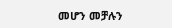መሆን መቻሉን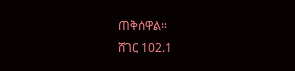ጠቅሰዋል።
ሸገር 102.1